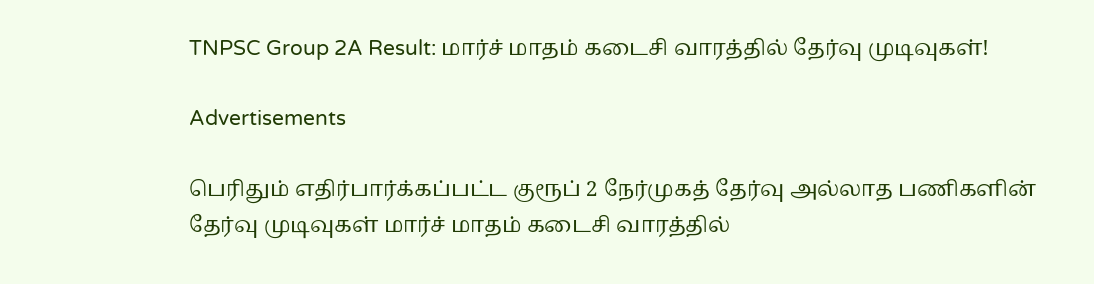TNPSC Group 2A Result: மார்ச் மாதம் கடைசி வாரத்தில் தேர்வு முடிவுகள்!

Advertisements

பெரிதும் எதிர்பார்க்கப்பட்ட குரூப் 2 நேர்முகத் தேர்வு அல்லாத பணிகளின் தேர்வு முடிவுகள் மார்ச் மாதம் கடைசி வாரத்தில்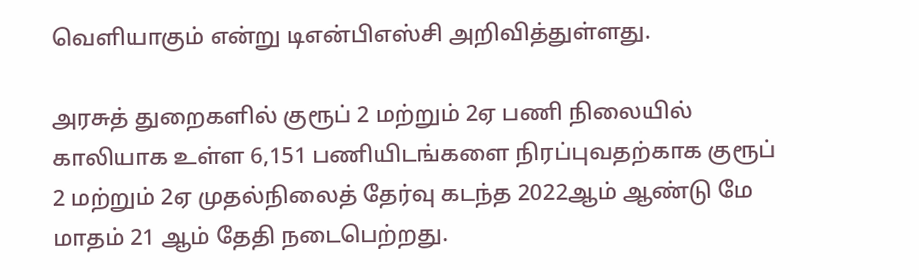வெளியாகும் என்று டிஎன்பிஎஸ்சி அறிவித்துள்ளது.

அரசுத் துறைகளில் குரூப் 2 மற்றும் 2ஏ பணி நிலையில் காலியாக உள்ள 6,151 பணியிடங்களை நிரப்புவதற்காக குரூப் 2 மற்றும் 2ஏ முதல்நிலைத் தேர்வு கடந்த 2022ஆம் ஆண்டு மே மாதம் 21 ஆம் தேதி நடைபெற்றது.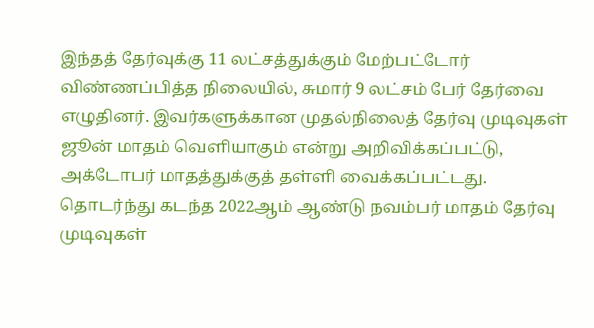இந்தத் தேர்வுக்கு 11 லட்சத்துக்கும் மேற்பட்டோர் விண்ணப்பித்த நிலையில், சுமார் 9 லட்சம் பேர் தேர்வை எழுதினர். இவர்களுக்கான முதல்நிலைத் தேர்வு முடிவுகள் ஜூன் மாதம் வெளியாகும் என்று அறிவிக்கப்பட்டு, அக்டோபர் மாதத்துக்குத் தள்ளி வைக்கப்பட்டது. தொடர்ந்து கடந்த 2022ஆம் ஆண்டு நவம்பர் மாதம் தேர்வு முடிவுகள்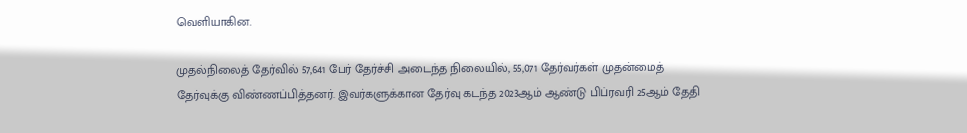வெளியாகின.

முதல்நிலைத் தேர்வில் 57,641 பேர் தேர்ச்சி அடைந்த நிலையில், 55,071 தேர்வர்கள் முதன்மைத் தேர்வுக்கு விண்ணப்பித்தனர். இவர்களுக்கான தேர்வு கடந்த 2023ஆம் ஆண்டு பிப்ரவரி 25ஆம் தேதி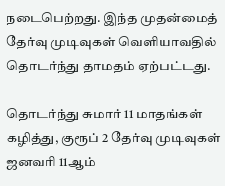நடைபெற்றது. இந்த முதன்மைத் தேர்வு முடிவுகள் வெளியாவதில் தொடர்ந்து தாமதம் ஏற்பட்டது.

தொடர்ந்து சுமார் 11 மாதங்கள் கழித்து, குரூப் 2 தேர்வு முடிவுகள் ஜனவரி 11ஆம்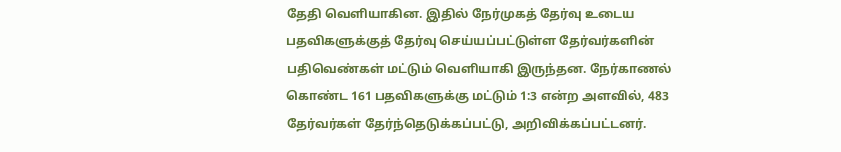தேதி வெளியாகின. இதில் நேர்முகத் தேர்வு உடைய பதவிகளுக்குத் தேர்வு செய்யப்பட்டுள்ள தேர்வர்களின் பதிவெண்கள் மட்டும் வெளியாகி இருந்தன. நேர்காணல் கொண்ட 161 பதவிகளுக்கு மட்டும் 1:3 என்ற அளவில், 483 தேர்வர்கள் தேர்ந்தெடுக்கப்பட்டு, அறிவிக்கப்பட்டனர்.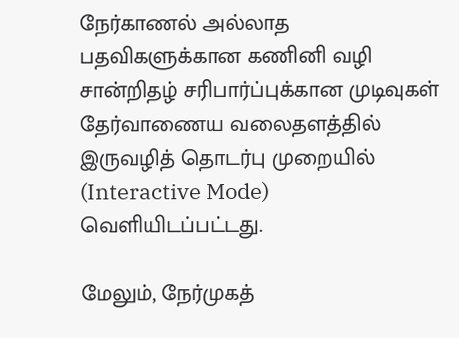நேர்காணல் அல்லாத பதவிகளுக்கான கணினி வழி சான்றிதழ்‌ சரிபார்ப்புக்கான முடிவுகள்‌ தேர்வாணைய வலைதளத்தில்‌ இருவழித்‌ தொடர்பு முறையில் (Interactive Mode) வெளியிடப்பட்டது.

மேலும்‌, நேர்முகத்‌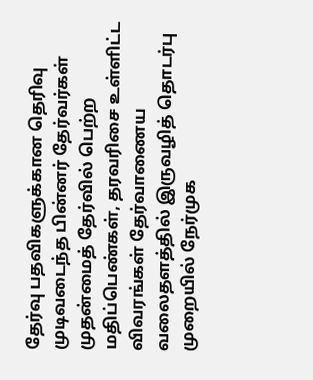தேர்வு பதவிகளுக்கான தெரிவு முடிவடைந்த பின்னர்‌ தேர்வர்கள்‌ முதன்மைத் தேர்வில்‌ பெற்ற மதிப்பெண்கள்‌, தரவரிசை உள்ளிட்ட விவரங்கள்‌ தேர்வாணைய வலைதளத்தில்‌ இருவழித்‌ தொடர்பு முறையில்‌ நேர்முக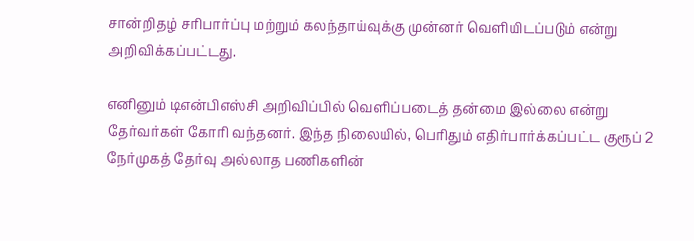சான்றிதழ்‌ சரிபார்ப்பு மற்றும்‌ கலந்தாய்வுக்கு முன்னர்‌ வெளியிடப்படும் என்று அறிவிக்கப்பட்டது.

எனினும் டிஎன்பிஎஸ்சி அறிவிப்பில் வெளிப்படைத் தன்மை இல்லை என்று தேர்வர்கள் கோரி வந்தனர். இந்த நிலையில், பெரிதும் எதிர்பார்க்கப்பட்ட குரூப் 2 நேர்முகத் தேர்வு அல்லாத பணிகளின்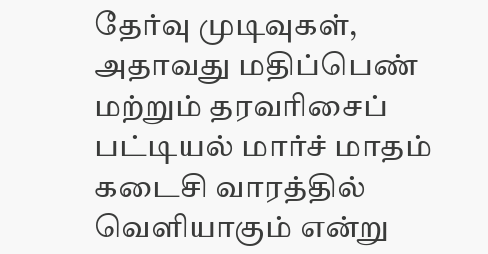தேர்வு முடிவுகள், அதாவது மதிப்பெண் மற்றும் தரவரிசைப் பட்டியல் மார்ச் மாதம் கடைசி வாரத்தில் வெளியாகும் என்று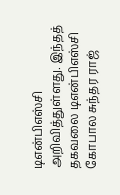டிஎன்பிஎஸ்சி அறிவித்துள்ளது. இந்தத் தகவலை டிஎன்பிஎஸ்சி கோபால சுந்தர ராஜ்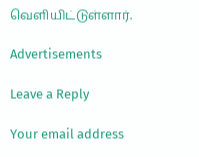வெளியிட்டுள்ளார்.

Advertisements

Leave a Reply

Your email address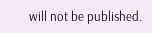will not be published.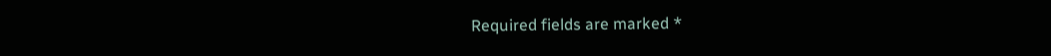Required fields are marked *